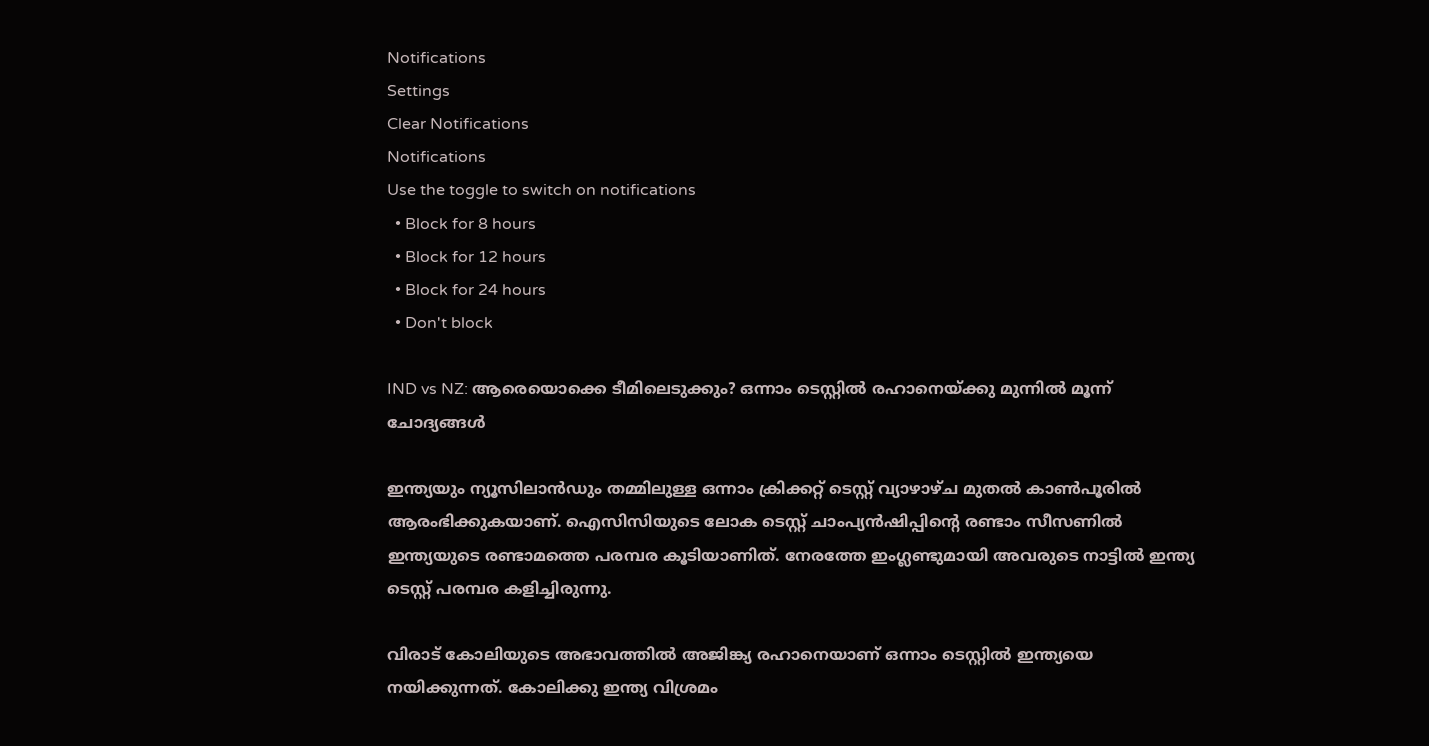Notifications
Settings
Clear Notifications
Notifications
Use the toggle to switch on notifications
  • Block for 8 hours
  • Block for 12 hours
  • Block for 24 hours
  • Don't block

IND vs NZ: ആരെയൊക്കെ ടീമിലെടുക്കും? ഒന്നാം ടെസ്റ്റില്‍ രഹാനെയ്ക്കു മുന്നില്‍ മൂന്ന് ചോദ്യങ്ങള്‍

ഇന്ത്യയും ന്യൂസിലാന്‍ഡും തമ്മിലുള്ള ഒന്നാം ക്രിക്കറ്റ് ടെസ്റ്റ് വ്യാഴാഴ്ച മുതല്‍ കാണ്‍പൂരില്‍ ആരംഭിക്കുകയാണ്. ഐസിസിയുടെ ലോക ടെസ്റ്റ് ചാംപ്യന്‍ഷിപ്പിന്റെ രണ്ടാം സീസണില്‍ ഇന്ത്യയുടെ രണ്ടാമത്തെ പരമ്പര കൂടിയാണിത്. നേരത്തേ ഇംഗ്ലണ്ടുമായി അവരുടെ നാട്ടില്‍ ഇന്ത്യ ടെസ്റ്റ് പരമ്പര കളിച്ചിരുന്നു.

വിരാട് കോലിയുടെ അഭാവത്തില്‍ അജിങ്ക്യ രഹാനെയാണ് ഒന്നാം ടെസ്റ്റില്‍ ഇന്ത്യയെ നയിക്കുന്നത്. കോലിക്കു ഇന്ത്യ വിശ്രമം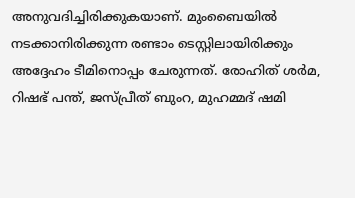അനുവദിച്ചിരിക്കുകയാണ്. മുംബൈയില്‍ നടക്കാനിരിക്കുന്ന രണ്ടാം ടെസ്റ്റിലായിരിക്കും അദ്ദേഹം ടീമിനൊപ്പം ചേരുന്നത്. രോഹിത് ശര്‍മ, റിഷഭ് പന്ത്, ജസ്പ്രീത് ബുംറ, മുഹമ്മദ് ഷമി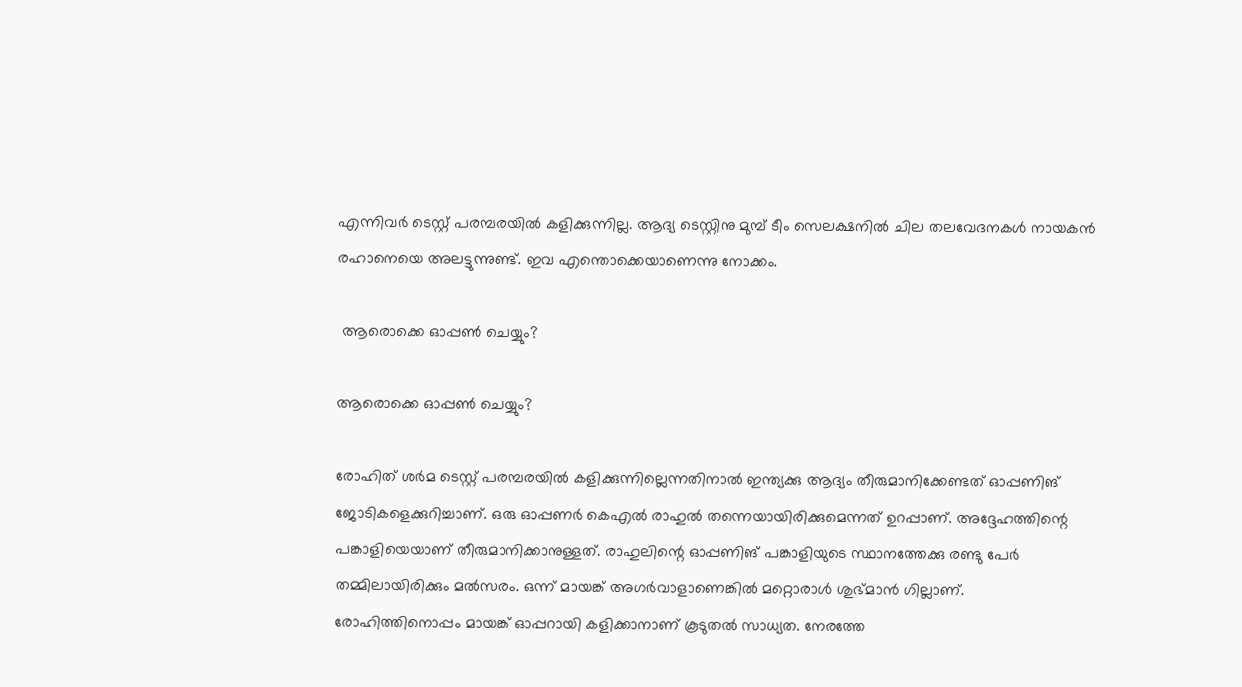എന്നിവര്‍ ടെസ്റ്റ് പരമ്പരയില്‍ കളിക്കുന്നില്ല. ആദ്യ ടെസ്റ്റിനു മുമ്പ് ടീം സെലക്ഷനില്‍ ചില തലവേദനകള്‍ നായകന്‍ രഹാനെയെ അലട്ടുന്നുണ്ട്. ഇവ എന്തൊക്കെയാണെന്നു നോക്കം.

 ആരൊക്കെ ഓപ്പണ്‍ ചെയ്യും?

ആരൊക്കെ ഓപ്പണ്‍ ചെയ്യും?

രോഹിത് ശര്‍മ ടെസ്റ്റ് പരമ്പരയില്‍ കളിക്കുന്നില്ലെന്നതിനാല്‍ ഇന്ത്യക്കു ആദ്യം തീരുമാനിക്കേണ്ടത് ഓപ്പണിങ് ജോടികളെക്കുറിച്ചാണ്. ഒരു ഓപ്പണര്‍ കെഎല്‍ രാഹുല്‍ തന്നെയായിരിക്കുമെന്നത് ഉറപ്പാണ്. അദ്ദേഹത്തിന്റെ പങ്കാളിയെയാണ് തീരുമാനിക്കാനുള്ളത്. രാഹുലിന്റെ ഓപ്പണിങ് പങ്കാളിയുടെ സ്ഥാനത്തേക്കു രണ്ടു പേര്‍ തമ്മിലായിരിക്കും മല്‍സരം. ഒന്ന് മായങ്ക് അഗര്‍വാളാണെങ്കില്‍ മറ്റൊരാള്‍ ശുഭ്മാന്‍ ഗില്ലാണ്.
രോഹിത്തിനൊപ്പം മായങ്ക് ഓപ്പറായി കളിക്കാനാണ് കൂടുതല്‍ സാധ്യത. നേരത്തേ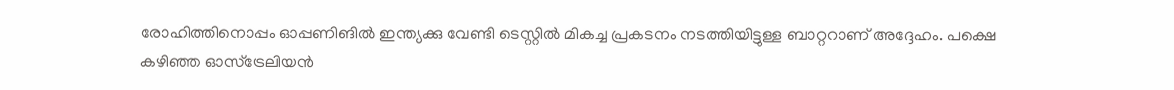രോഹിത്തിനൊപ്പം ഓപ്പണിങില്‍ ഇന്ത്യക്കു വേണ്ടി ടെസ്റ്റില്‍ മികച്ച പ്രകടനം നടത്തിയിട്ടുള്ള ബാറ്ററാണ് അദ്ദേഹം. പക്ഷെ കഴിഞ്ഞ ഓസ്‌ട്രേലിയന്‍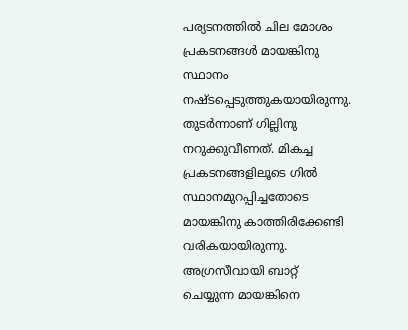പര്യടനത്തില്‍ ചില മോശം പ്രകടനങ്ങള്‍ മായങ്കിനു സ്ഥാനം നഷ്ടപ്പെടുത്തുകയായിരുന്നു. തുടര്‍ന്നാണ് ഗില്ലിനു നറുക്കുവീണത്. മികച്ച പ്രകടനങ്ങളിലൂടെ ഗില്‍ സ്ഥാനമുറപ്പിച്ചതോടെ മായങ്കിനു കാത്തിരിക്കേണ്ടി വരികയായിരുന്നു.
അഗ്രസീവായി ബാറ്റ് ചെയ്യുന്ന മായങ്കിനെ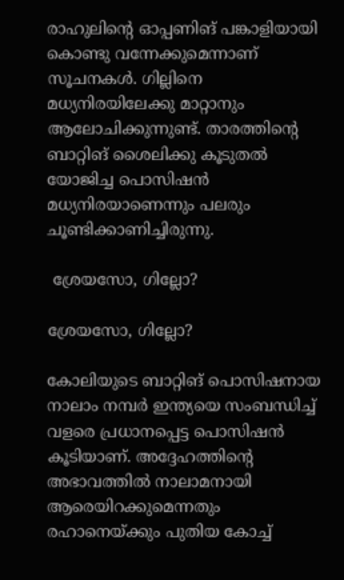രാഹുലിന്റെ ഓപ്പണിങ് പങ്കാളിയായി കൊണ്ടു വന്നേക്കുമെന്നാണ് സൂചനകള്‍. ഗില്ലിനെ മധ്യനിരയിലേക്കു മാറ്റാനും ആലോചിക്കുന്നുണ്ട്. താരത്തിന്റെ ബാറ്റിങ് ശൈലിക്കു കൂടുതല്‍ യോജിച്ച പൊസിഷന്‍ മധ്യനിരയാണെന്നും പലരും ചൂണ്ടിക്കാണിച്ചിരുന്നു.

 ശ്രേയസോ, ഗില്ലോ?

ശ്രേയസോ, ഗില്ലോ?

കോലിയുടെ ബാറ്റിങ് പൊസിഷനായ നാലാം നമ്പര്‍ ഇന്ത്യയെ സംബന്ധിച്ച് വളരെ പ്രധാനപ്പെട്ട പൊസിഷന്‍ കൂടിയാണ്. അദ്ദേഹത്തിന്റെ അഭാവത്തില്‍ നാലാമനായി ആരെയിറക്കുമെന്നതും രഹാനെയ്ക്കും പുതിയ കോച്ച്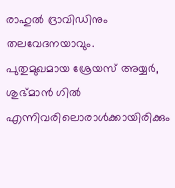രാഹുല്‍ ദ്രാവിഡിനും തലവേദനയാവും.
പുതുമുഖമായ ശ്രേയസ് അയ്യര്‍, ശുഭ്മാന്‍ ഗില്‍ എന്നിവരിലൊരാള്‍ക്കായിരിക്കും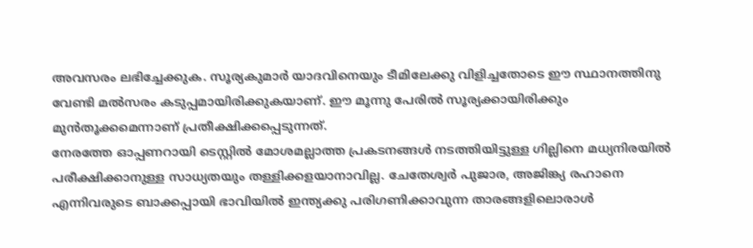അവസരം ലഭിച്ചേക്കുക. സൂര്യകുമാര്‍ യാദവിനെയും ടീമിലേക്കു വിളിച്ചതോടെ ഈ സ്ഥാനത്തിനു വേണ്ടി മല്‍സരം കടുപ്പമായിരിക്കുകയാണ്. ഈ മൂന്നു പേരില്‍ സൂര്യക്കായിരിക്കും മുന്‍തൂക്കമെന്നാണ് പ്രതീക്ഷിക്കപ്പെടുന്നത്.
നേരത്തേ ഓപ്പണറായി ടെസ്റ്റില്‍ മോശമല്ലാത്ത പ്രകടനങ്ങള്‍ നടത്തിയിട്ടുള്ള ഗില്ലിനെ മധ്യനിരയില്‍ പരീക്ഷിക്കാനുള്ള സാധ്യതയും തള്ളിക്കളയാനാവില്ല. ചേതേശ്വര്‍ പുജാര, അജിങ്ക്യ രഹാനെ എന്നിവരുടെ ബാക്കപ്പായി ഭാവിയില്‍ ഇന്ത്യക്കു പരിഗണിക്കാവുന്ന താരങ്ങളിലൊരാള്‍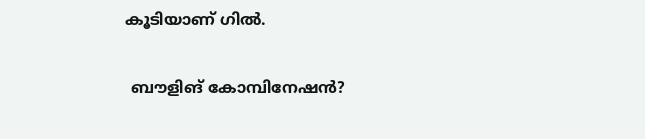കൂടിയാണ് ഗില്‍.

 ബൗളിങ് കോമ്പിനേഷന്‍?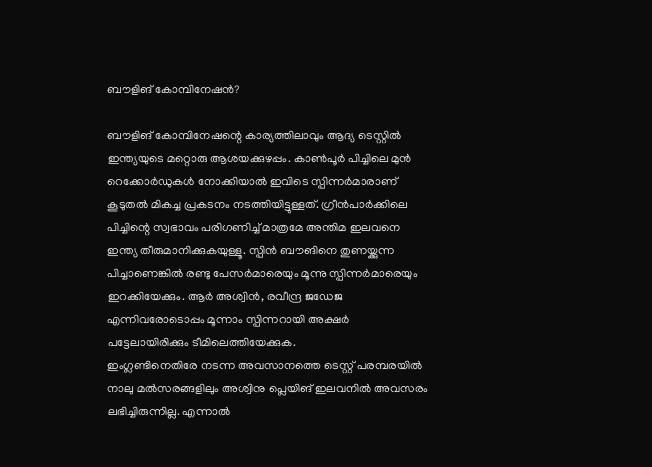ബൗളിങ് കോമ്പിനേഷന്‍?

ബൗളിങ് കോമ്പിനേഷന്റെ കാര്യത്തിലാവും ആദ്യ ടെസ്റ്റില്‍ ഇന്ത്യയുടെ മറ്റൊരു ആശയക്കുഴപ്പം. കാണ്‍പൂര്‍ പിച്ചിലെ മുന്‍ റെക്കോര്‍ഡുകള്‍ നോക്കിയാല്‍ ഇവിടെ സ്പിന്നര്‍മാരാണ് കൂടുതല്‍ മികച്ച പ്രകടനം നടത്തിയിട്ടുള്ളത്. ഗ്രീന്‍പാര്‍ക്കിലെ പിച്ചിന്റെ സ്വഭാവം പരിഗണിച്ച് മാത്രമേ അന്തിമ ഇലവനെ ഇന്ത്യ തീരുമാനിക്കുകയുള്ളൂ. സ്പിന്‍ ബൗങിനെ തുണയ്ക്കുന്ന പിച്ചാണെങ്കില്‍ രണ്ടു പേസര്‍മാരെയും മൂന്നു സ്പിന്നര്‍മാരെയും ഇറക്കിയേക്കും. ആര്‍ അശ്വിന്‍, രവീന്ദ്ര ജഡേജ എന്നിവരോടൊപ്പം മൂന്നാം സ്പിന്നറായി അക്ഷര്‍ പട്ടേലായിരിക്കും ടീമിലെത്തിയേക്കുക.
ഇംഗ്ലണ്ടിനെതിരേ നടന്ന അവസാനത്തെ ടെസ്റ്റ് പരമ്പരയില്‍ നാലു മല്‍സരങ്ങളിലും അശ്വിനു പ്ലെയിങ് ഇലവനില്‍ അവസരം ലഭിച്ചിരുന്നില്ല. എന്നാല്‍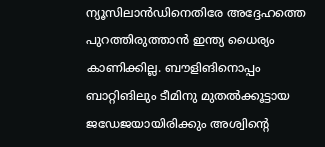ന്യൂസിലാന്‍ഡിനെതിരേ അദ്ദേഹത്തെ പുറത്തിരുത്താന്‍ ഇന്ത്യ ധൈര്യം കാണിക്കില്ല. ബൗളിങിനൊപ്പം ബാറ്റിങിലും ടീമിനു മുതല്‍ക്കൂട്ടായ ജഡേജയായിരിക്കും അശ്വിന്റെ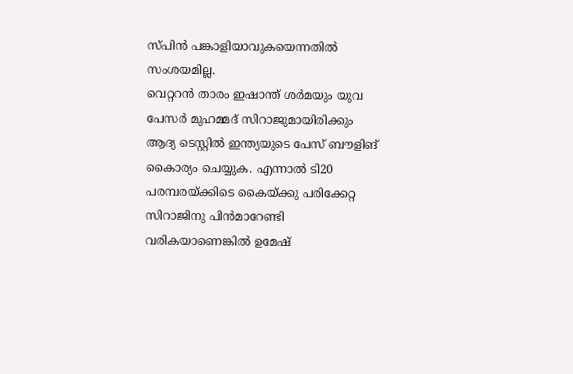സ്പിന്‍ പങ്കാളിയാവുകയെന്നതില്‍ സംശയമില്ല.
വെറ്ററന്‍ താരം ഇഷാന്ത് ശര്‍മയും യുവ പേസര്‍ മുഹമ്മദ് സിറാജുമായിരിക്കും ആദ്യ ടെസ്റ്റില്‍ ഇന്ത്യയുടെ പേസ് ബൗളിങ് കൈാര്യം ചെയ്യുക. എന്നാല്‍ ടി20 പരമ്പരയ്ക്കിടെ കൈയ്ക്കു പരിക്കേറ്റ സിറാജിനു പിന്‍മാറേണ്ടി വരികയാണെങ്കില്‍ ഉമേഷ്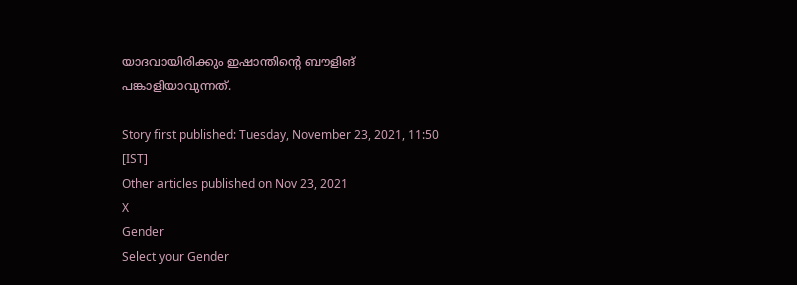യാദവായിരിക്കും ഇഷാന്തിന്റെ ബൗളിങ് പങ്കാളിയാവുന്നത്.

Story first published: Tuesday, November 23, 2021, 11:50 [IST]
Other articles published on Nov 23, 2021
X
Gender
Select your Gender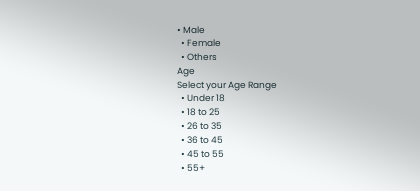• Male
  • Female
  • Others
Age
Select your Age Range
  • Under 18
  • 18 to 25
  • 26 to 35
  • 36 to 45
  • 45 to 55
  • 55+